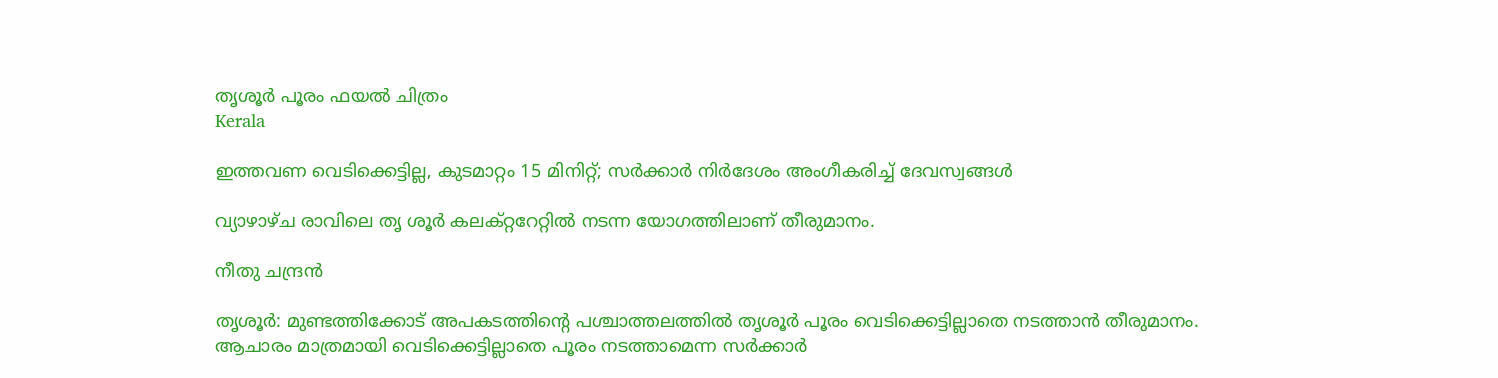തൃശൂർ പൂരം ഫയൽ ചിത്രം
Kerala

ഇത്തവണ വെടിക്കെട്ടില്ല, കുടമാറ്റം 15 മിനിറ്റ്; സർക്കാർ നിർദേശം അംഗീകരിച്ച് ദേവസ്വങ്ങൾ

വ്യാഴാഴ്ച രാവിലെ തൃ ശൂർ കലക്റ്ററേറ്റിൽ നടന്ന യോഗത്തിലാണ് തീരുമാനം.

നീതു ചന്ദ്രൻ

തൃശൂർ: മുണ്ടത്തിക്കോട് അപകടത്തിന്‍റെ പശ്ചാത്തലത്തിൽ തൃശൂർ പൂരം വെടിക്കെട്ടില്ലാതെ നടത്താൻ തീരുമാനം. ആചാരം മാത്രമായി വെടിക്കെട്ടില്ലാതെ പൂരം നടത്താമെന്ന സർക്കാർ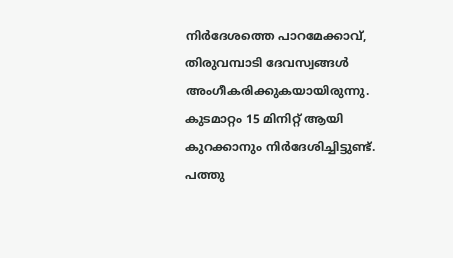നിർദേശത്തെ പാറമേക്കാവ്, തിരുവമ്പാടി ദേവസ്വങ്ങൾ അംഗീകരിക്കുകയായിരുന്നു. കുടമാറ്റം 15 മിനിറ്റ് ആയി കുറക്കാനും നിർദേശിച്ചിട്ടുണ്ട്. പത്തു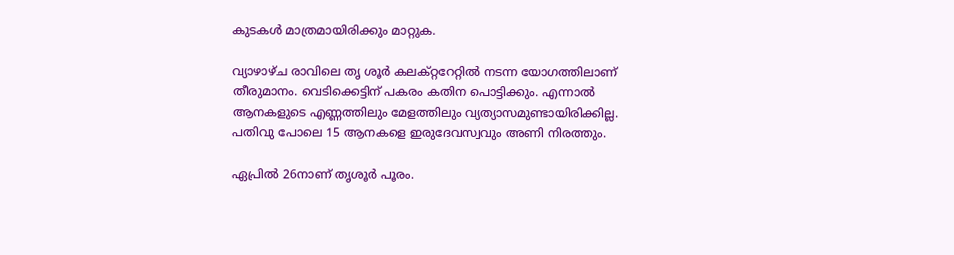കുടകൾ മാത്രമായിരിക്കും മാറ്റുക.

വ്യാഴാഴ്ച രാവിലെ തൃ ശൂർ കലക്റ്ററേറ്റിൽ നടന്ന യോഗത്തിലാണ് തീരുമാനം. വെടിക്കെട്ടിന് പകരം കതിന പൊട്ടിക്കും. എന്നാൽ ആനകളുടെ എണ്ണത്തിലും മേളത്തിലും വ്യത്യാസമുണ്ടായിരിക്കില്ല. പതിവു പോലെ 15 ആനകളെ ഇരുദേവസ്വവും അണി നിരത്തും.

ഏപ്രിൽ 26നാണ് തൃശൂർ പൂരം.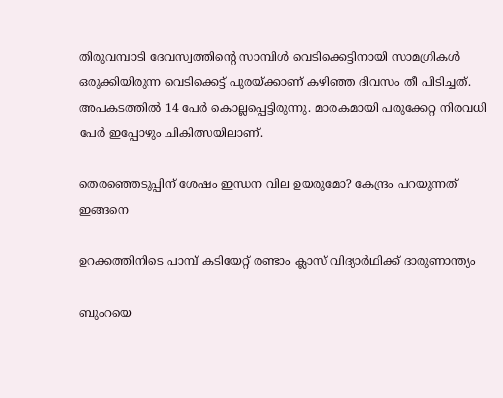തിരുവമ്പാടി ദേവസ്വത്തിന്‍റെ സാമ്പിൾ വെടിക്കെട്ടിനായി സാമഗ്രികൾ ഒരുക്കിയിരുന്ന വെടിക്കെട്ട് പുരയ്ക്കാണ് കഴിഞ്ഞ ദിവസം തീ പിടിച്ചത്. അപകടത്തിൽ 14 പേർ കൊല്ലപ്പെട്ടിരുന്നു. മാരകമായി പരുക്കേറ്റ നിരവധി പേർ ഇപ്പോഴും ചികിത്സയിലാണ്.

തെരഞ്ഞെടുപ്പിന് ശേഷം ഇന്ധന വില ഉയരുമോ? കേന്ദ്രം പറയുന്നത് ഇങ്ങനെ

ഉറക്കത്തിനിടെ പാമ്പ് കടിയേറ്റ് രണ്ടാം ക്ലാസ് വിദ്യാർഥിക്ക് ദാരുണാന്ത‍്യം

ബുംറയെ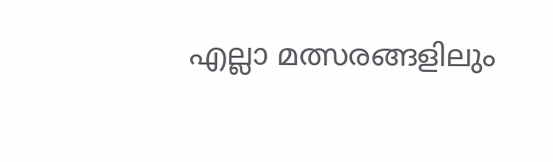എല്ലാ മത്സരങ്ങളിലും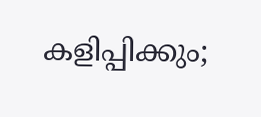കളിപ്പിക്കും;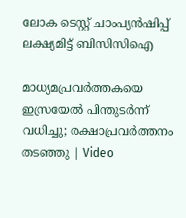ലോക ടെസ്റ്റ് ചാംപ‍്യൻഷിപ്പ് ലക്ഷ‍്യമിട്ട് ബിസിസിഐ

മാധ്യമപ്രവർത്തകയെ ഇസ്രയേൽ പിന്തുടർന്ന് വധിച്ചു; രക്ഷാപ്രവർത്തനം തടഞ്ഞു | Video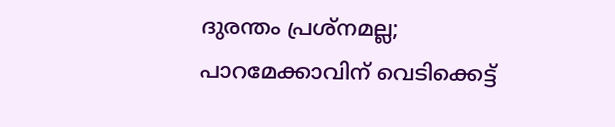ദുരന്തം പ്രശ്നമല്ല; പാറമേക്കാവിന് വെടിക്കെട്ട്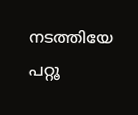നടത്തിയേ പറ്റൂ